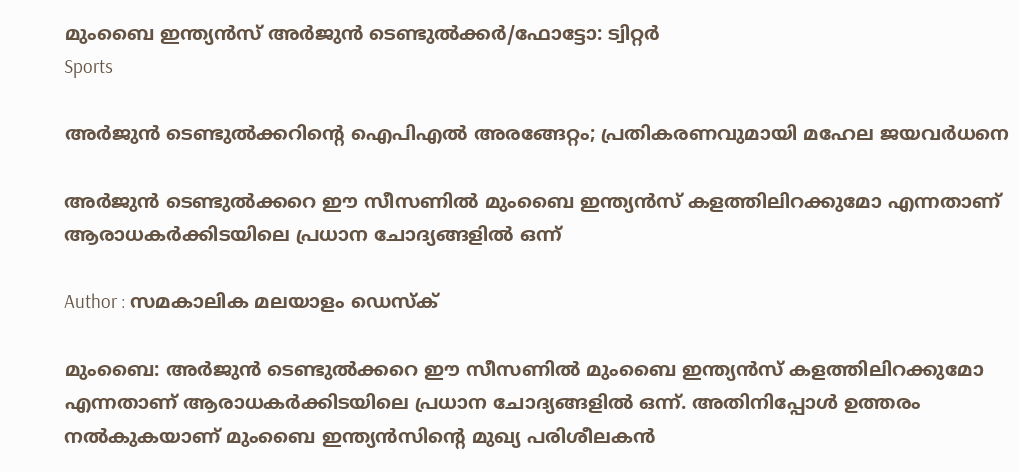മുംബൈ ഇന്ത്യന്‍സ് അര്‍ജുന്‍ ടെണ്ടുല്‍ക്കര്‍/ഫോട്ടോ: ട്വിറ്റര്‍
Sports

അര്‍ജുന്‍ ടെണ്ടുല്‍ക്കറിന്റെ ഐപിഎല്‍ അരങ്ങേറ്റം; പ്രതികരണവുമായി മഹേല ജയവര്‍ധനെ

അര്‍ജുന്‍ ടെണ്ടുല്‍ക്കറെ ഈ സീസണില്‍ മുംബൈ ഇന്ത്യന്‍സ് കളത്തിലിറക്കുമോ എന്നതാണ് ആരാധകര്‍ക്കിടയിലെ പ്രധാന ചോദ്യങ്ങളില്‍ ഒന്ന്

Author : സമകാലിക മലയാളം ഡെസ്ക്

മുംബൈ: അര്‍ജുന്‍ ടെണ്ടുല്‍ക്കറെ ഈ സീസണില്‍ മുംബൈ ഇന്ത്യന്‍സ് കളത്തിലിറക്കുമോ എന്നതാണ് ആരാധകര്‍ക്കിടയിലെ പ്രധാന ചോദ്യങ്ങളില്‍ ഒന്ന്. അതിനിപ്പോള്‍ ഉത്തരം നല്‍കുകയാണ് മുംബൈ ഇന്ത്യന്‍സിന്റെ മുഖ്യ പരിശീലകന്‍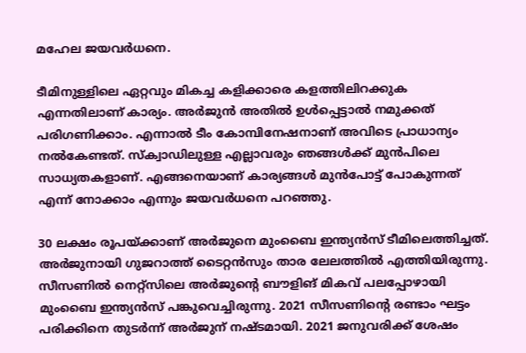മഹേല ജയവര്‍ധനെ.

ടീമിനുള്ളിലെ ഏറ്റവും മികച്ച കളിക്കാരെ കളത്തിലിറക്കുക എന്നതിലാണ് കാര്യം. അര്‍ജുന്‍ അതില്‍ ഉള്‍പ്പെട്ടാല്‍ നമുക്കത് പരിഗണിക്കാം. എന്നാല്‍ ടീം കോമ്പിനേഷനാണ് അവിടെ പ്രാധാന്യം നല്‍കേണ്ടത്. സ്‌ക്വാഡിലുള്ള എല്ലാവരും ഞങ്ങള്‍ക്ക് മുന്‍പിലെ സാധ്യതകളാണ്. എങ്ങനെയാണ് കാര്യങ്ങള്‍ മുന്‍പോട്ട് പോകുന്നത് എന്ന് നോക്കാം എന്നും ജയവര്‍ധനെ പറഞ്ഞു.

30 ലക്ഷം രൂപയ്ക്കാണ് അര്‍ജുനെ മുംബൈ ഇന്ത്യന്‍സ് ടീമിലെത്തിച്ചത്. അര്‍ജുനായി ഗുജറാത്ത് ടൈറ്റന്‍സും താര ലേലത്തില്‍ എത്തിയിരുന്നു. സീസണില്‍ നെറ്റ്‌സിലെ അര്‍ജുന്റെ ബൗളിങ് മികവ് പലപ്പോഴായി മുംബൈ ഇന്ത്യന്‍സ് പങ്കുവെച്ചിരുന്നു. 2021 സീസണിന്റെ രണ്ടാം ഘട്ടം പരിക്കിനെ തുടര്‍ന്ന് അര്‍ജുന് നഷ്ടമായി. 2021 ജനുവരിക്ക് ശേഷം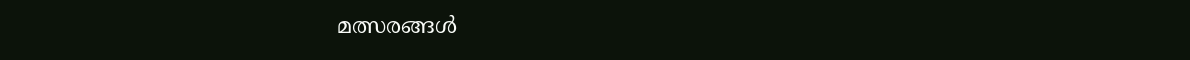മത്സരങ്ങള്‍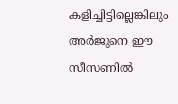കളിച്ചിട്ടില്ലെങ്കിലും അര്‍ജുനെ ഈ സീസണില്‍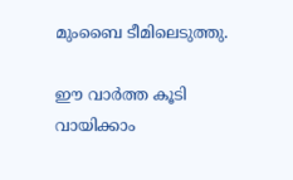മുംബൈ ടീമിലെടുത്തു.

ഈ വാര്‍ത്ത കൂടി വായിക്കാം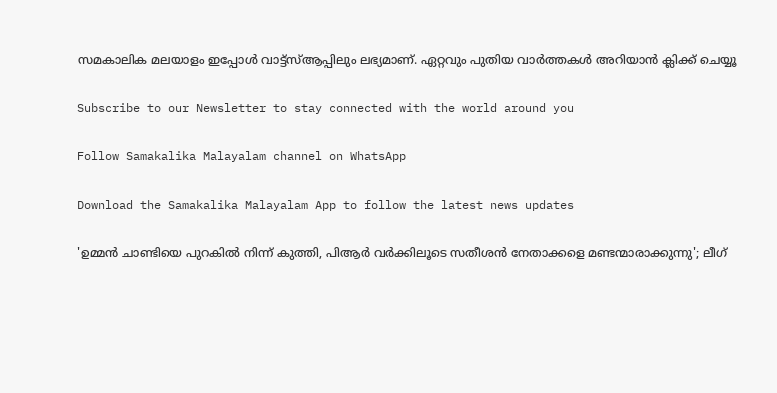സമകാലിക മലയാളം ഇപ്പോൾ വാട്ട്‌സ്ആപ്പിലും ലഭ്യമാണ്. ഏറ്റവും പുതിയ വാർത്തകൾ അറിയാൻ ക്ലിക്ക് ചെയ്യൂ

Subscribe to our Newsletter to stay connected with the world around you

Follow Samakalika Malayalam channel on WhatsApp

Download the Samakalika Malayalam App to follow the latest news updates

'ഉമ്മന്‍ ചാണ്ടിയെ പുറകില്‍ നിന്ന് കുത്തി, പിആര്‍ വര്‍ക്കിലൂടെ സതീശന്‍ നേതാക്കളെ മണ്ടന്മാരാക്കുന്നു'; ലീഗ്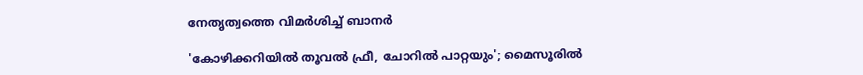നേതൃത്വത്തെ വിമര്‍ശിച്ച് ബാനര്‍

'കോഴിക്കറിയില്‍ തൂവല്‍ ഫ്രീ, ചോറില്‍ പാറ്റയും'; മൈസൂരില്‍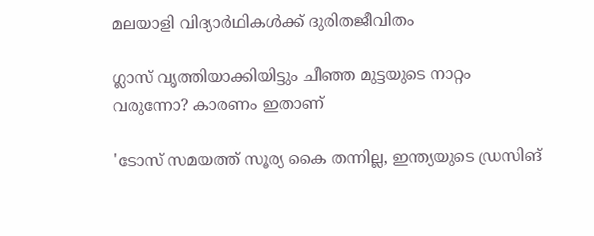മലയാളി വിദ്യാര്‍ഥികള്‍ക്ക് ദുരിതജീവിതം

ഗ്ലാസ് വൃത്തിയാക്കിയിട്ടും ചീഞ്ഞ മുട്ടയുടെ നാറ്റം വരുന്നോ? കാരണം ഇതാണ്

'ടോസ് സമയത്ത് സൂര്യ കൈ തന്നില്ല, ഇന്ത്യയുടെ ഡ്രസിങ്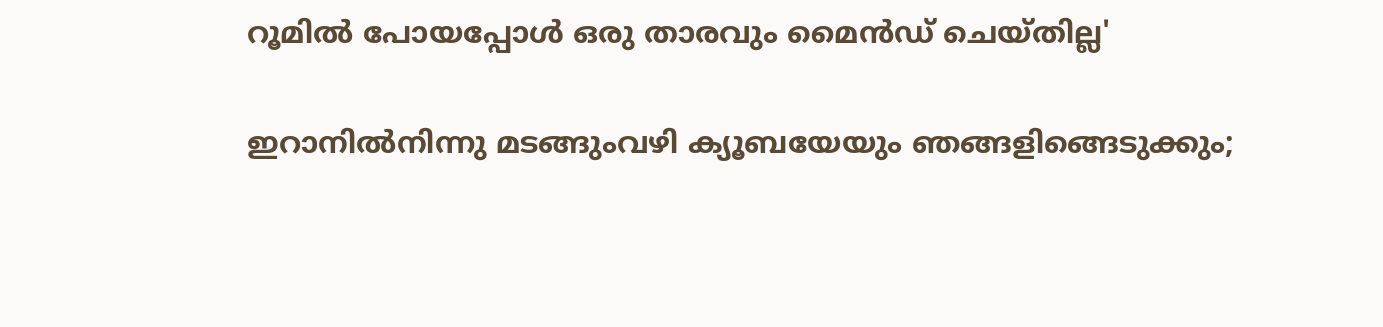റൂമില്‍ പോയപ്പോള്‍ ഒരു താരവും മൈന്‍ഡ് ചെയ്തില്ല'

ഇറാനില്‍നിന്നു മടങ്ങുംവഴി ക്യൂബയേയും ഞങ്ങളിങ്ങെടുക്കും;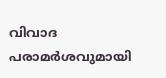വിവാദ പരാമര്‍ശവുമായി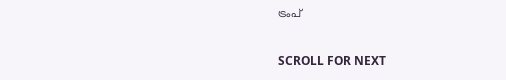ട്രംപ്

SCROLL FOR NEXT